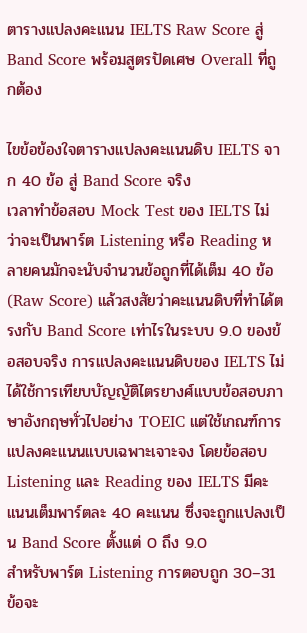ตารางแปลงคะแนน IELTS Raw Score สู่ Band Score พร้อมสูตรปัดเศษ Overall ที่ถูกต้อง

ไขข้อข้องใจตารางแปลงคะแนนดิบ IELTS จาก 40 ข้อ สู่ Band Score จริง
เวลาทำข้อสอบ Mock Test ของ IELTS ไม่ว่าจะเป็นพาร์ต Listening หรือ Reading หลายคนมักจะนับจำนวนข้อถูกที่ได้เต็ม 40 ข้อ (Raw Score) แล้วสงสัยว่าคะแนนดิบที่ทำได้ตรงกับ Band Score เท่าไรในระบบ 9.0 ของข้อสอบจริง การแปลงคะแนนดิบของ IELTS ไม่ได้ใช้การเทียบบัญญัติไตรยางศ์แบบข้อสอบภาษาอังกฤษทั่วไปอย่าง TOEIC แต่ใช้เกณฑ์การแปลงคะแนนแบบเฉพาะเจาะจง โดยข้อสอบ Listening และ Reading ของ IELTS มีคะแนนเต็มพาร์ตละ 40 คะแนน ซึ่งจะถูกแปลงเป็น Band Score ตั้งแต่ 0 ถึง 9.0
สำหรับพาร์ต Listening การตอบถูก 30–31 ข้อจะ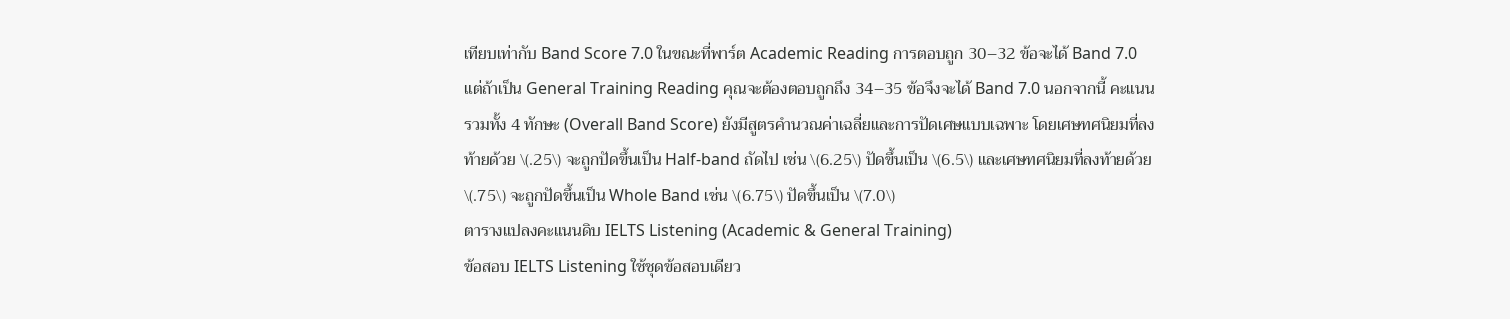เทียบเท่ากับ Band Score 7.0 ในขณะที่พาร์ต Academic Reading การตอบถูก 30–32 ข้อจะได้ Band 7.0 แต่ถ้าเป็น General Training Reading คุณจะต้องตอบถูกถึง 34–35 ข้อจึงจะได้ Band 7.0 นอกจากนี้ คะแนนรวมทั้ง 4 ทักษะ (Overall Band Score) ยังมีสูตรคำนวณค่าเฉลี่ยและการปัดเศษแบบเฉพาะ โดยเศษทศนิยมที่ลงท้ายด้วย \(.25\) จะถูกปัดขึ้นเป็น Half-band ถัดไป เช่น \(6.25\) ปัดขึ้นเป็น \(6.5\) และเศษทศนิยมที่ลงท้ายด้วย \(.75\) จะถูกปัดขึ้นเป็น Whole Band เช่น \(6.75\) ปัดขึ้นเป็น \(7.0\)
ตารางแปลงคะแนนดิบ IELTS Listening (Academic & General Training)
ข้อสอบ IELTS Listening ใช้ชุดข้อสอบเดียว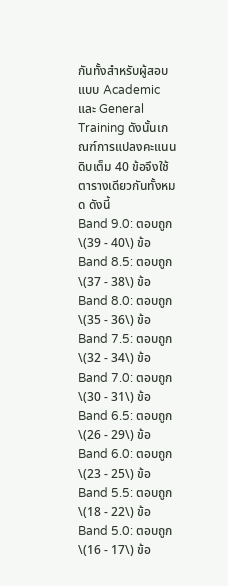กันทั้งสำหรับผู้สอบแบบ Academic และ General Training ดังนั้นเกณฑ์การแปลงคะแนนดิบเต็ม 40 ข้อจึงใช้ตารางเดียวกันทั้งหมด ดังนี้
Band 9.0: ตอบถูก \(39 - 40\) ข้อ
Band 8.5: ตอบถูก \(37 - 38\) ข้อ
Band 8.0: ตอบถูก \(35 - 36\) ข้อ
Band 7.5: ตอบถูก \(32 - 34\) ข้อ
Band 7.0: ตอบถูก \(30 - 31\) ข้อ
Band 6.5: ตอบถูก \(26 - 29\) ข้อ
Band 6.0: ตอบถูก \(23 - 25\) ข้อ
Band 5.5: ตอบถูก \(18 - 22\) ข้อ
Band 5.0: ตอบถูก \(16 - 17\) ข้อ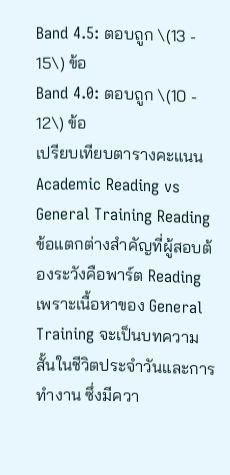Band 4.5: ตอบถูก \(13 - 15\) ข้อ
Band 4.0: ตอบถูก \(10 - 12\) ข้อ
เปรียบเทียบตารางคะแนน Academic Reading vs General Training Reading
ข้อแตกต่างสำคัญที่ผู้สอบต้องระวังคือพาร์ต Reading เพราะเนื้อหาของ General Training จะเป็นบทความสั้นในชีวิตประจำวันและการทำงาน ซึ่งมีควา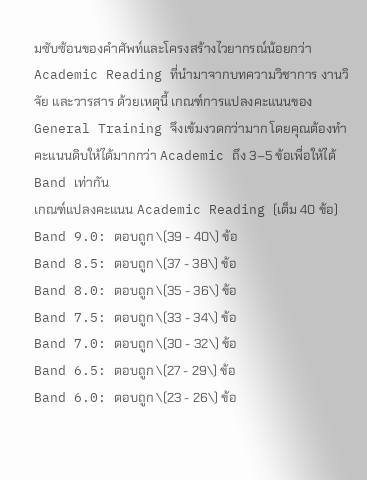มซับซ้อนของคำศัพท์และโครงสร้างไวยากรณ์น้อยกว่า Academic Reading ที่นำมาจากบทความวิชาการ งานวิจัย และวารสาร ด้วยเหตุนี้ เกณฑ์การแปลงคะแนนของ General Training จึงเข้มงวดกว่ามาก โดยคุณต้องทำคะแนนดิบให้ได้มากกว่า Academic ถึง 3–5 ข้อเพื่อให้ได้ Band เท่ากัน
เกณฑ์แปลงคะแนน Academic Reading (เต็ม 40 ข้อ)
Band 9.0: ตอบถูก \(39 - 40\) ข้อ
Band 8.5: ตอบถูก \(37 - 38\) ข้อ
Band 8.0: ตอบถูก \(35 - 36\) ข้อ
Band 7.5: ตอบถูก \(33 - 34\) ข้อ
Band 7.0: ตอบถูก \(30 - 32\) ข้อ
Band 6.5: ตอบถูก \(27 - 29\) ข้อ
Band 6.0: ตอบถูก \(23 - 26\) ข้อ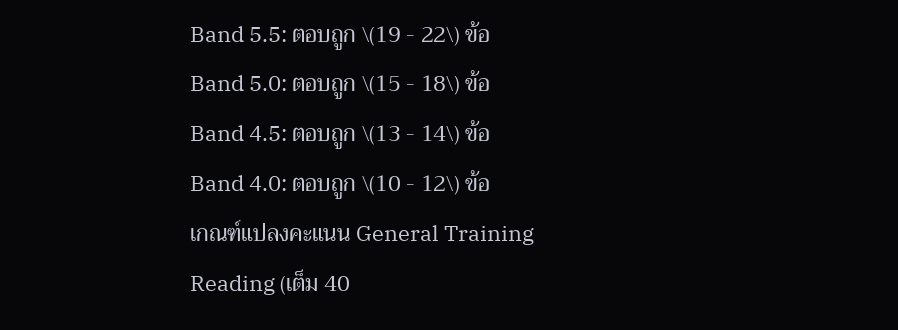Band 5.5: ตอบถูก \(19 - 22\) ข้อ
Band 5.0: ตอบถูก \(15 - 18\) ข้อ
Band 4.5: ตอบถูก \(13 - 14\) ข้อ
Band 4.0: ตอบถูก \(10 - 12\) ข้อ
เกณฑ์แปลงคะแนน General Training Reading (เต็ม 40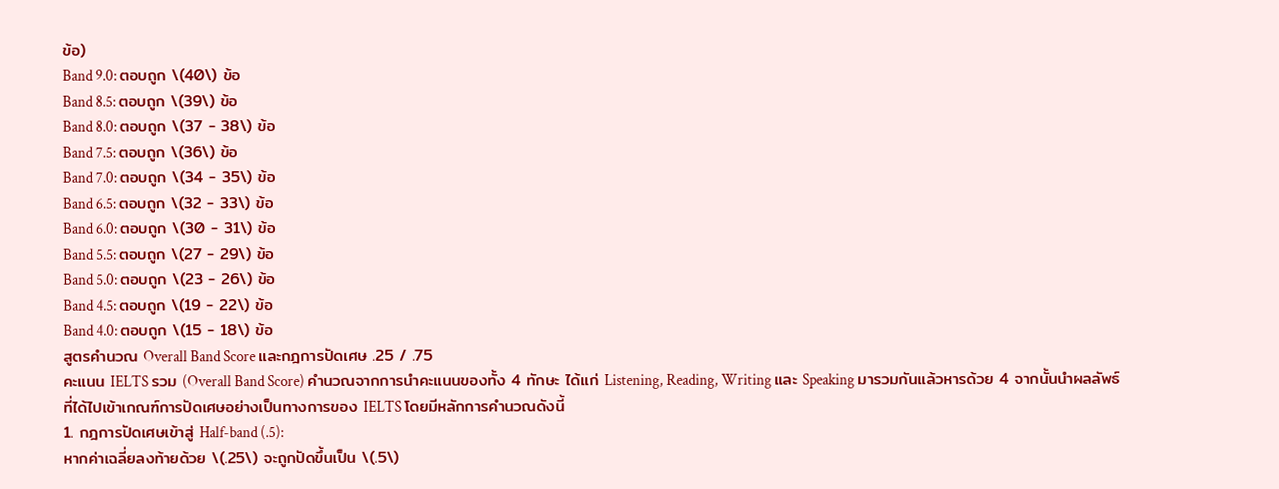ข้อ)
Band 9.0: ตอบถูก \(40\) ข้อ
Band 8.5: ตอบถูก \(39\) ข้อ
Band 8.0: ตอบถูก \(37 - 38\) ข้อ
Band 7.5: ตอบถูก \(36\) ข้อ
Band 7.0: ตอบถูก \(34 - 35\) ข้อ
Band 6.5: ตอบถูก \(32 - 33\) ข้อ
Band 6.0: ตอบถูก \(30 - 31\) ข้อ
Band 5.5: ตอบถูก \(27 - 29\) ข้อ
Band 5.0: ตอบถูก \(23 - 26\) ข้อ
Band 4.5: ตอบถูก \(19 - 22\) ข้อ
Band 4.0: ตอบถูก \(15 - 18\) ข้อ
สูตรคำนวณ Overall Band Score และกฎการปัดเศษ .25 / .75
คะแนน IELTS รวม (Overall Band Score) คำนวณจากการนำคะแนนของทั้ง 4 ทักษะ ได้แก่ Listening, Reading, Writing และ Speaking มารวมกันแล้วหารด้วย 4 จากนั้นนำผลลัพธ์ที่ได้ไปเข้าเกณฑ์การปัดเศษอย่างเป็นทางการของ IELTS โดยมีหลักการคำนวณดังนี้
1. กฎการปัดเศษเข้าสู่ Half-band (.5):
หากค่าเฉลี่ยลงท้ายด้วย \(.25\) จะถูกปัดขึ้นเป็น \(.5\)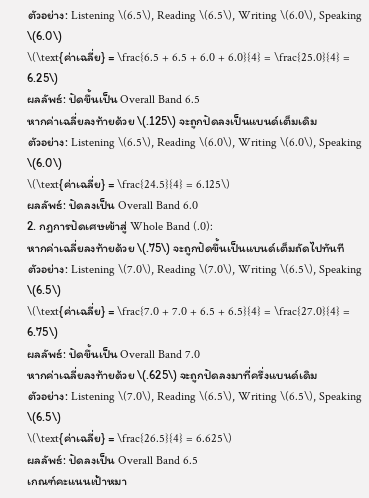ตัวอย่าง: Listening \(6.5\), Reading \(6.5\), Writing \(6.0\), Speaking \(6.0\)
\(\text{ค่าเฉลี่ย} = \frac{6.5 + 6.5 + 6.0 + 6.0}{4} = \frac{25.0}{4} = 6.25\)
ผลลัพธ์: ปัดขึ้นเป็น Overall Band 6.5
หากค่าเฉลี่ยลงท้ายด้วย \(.125\) จะถูกปัดลงเป็นแบนด์เต็มเดิม
ตัวอย่าง: Listening \(6.5\), Reading \(6.0\), Writing \(6.0\), Speaking \(6.0\)
\(\text{ค่าเฉลี่ย} = \frac{24.5}{4} = 6.125\)
ผลลัพธ์: ปัดลงเป็น Overall Band 6.0
2. กฎการปัดเศษเข้าสู่ Whole Band (.0):
หากค่าเฉลี่ยลงท้ายด้วย \(.75\) จะถูกปัดขึ้นเป็นแบนด์เต็มถัดไปทันที
ตัวอย่าง: Listening \(7.0\), Reading \(7.0\), Writing \(6.5\), Speaking \(6.5\)
\(\text{ค่าเฉลี่ย} = \frac{7.0 + 7.0 + 6.5 + 6.5}{4} = \frac{27.0}{4} = 6.75\)
ผลลัพธ์: ปัดขึ้นเป็น Overall Band 7.0
หากค่าเฉลี่ยลงท้ายด้วย \(.625\) จะถูกปัดลงมาที่ครึ่งแบนด์เดิม
ตัวอย่าง: Listening \(7.0\), Reading \(6.5\), Writing \(6.5\), Speaking \(6.5\)
\(\text{ค่าเฉลี่ย} = \frac{26.5}{4} = 6.625\)
ผลลัพธ์: ปัดลงเป็น Overall Band 6.5
เกณฑ์คะแนนเป้าหมา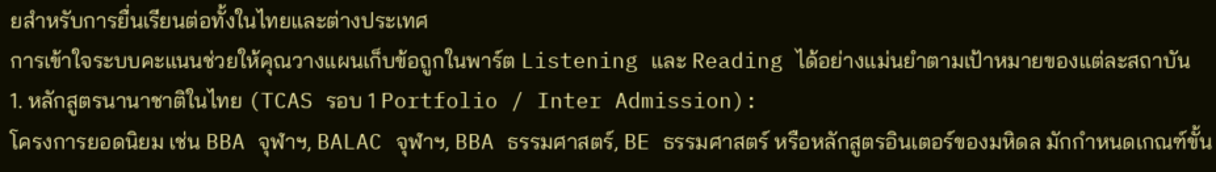ยสำหรับการยื่นเรียนต่อทั้งในไทยและต่างประเทศ
การเข้าใจระบบคะแนนช่วยให้คุณวางแผนเก็บข้อถูกในพาร์ต Listening และ Reading ได้อย่างแม่นยำตามเป้าหมายของแต่ละสถาบัน
1. หลักสูตรนานาชาติในไทย (TCAS รอบ 1 Portfolio / Inter Admission):
โครงการยอดนิยม เช่น BBA จุฬาฯ, BALAC จุฬาฯ, BBA ธรรมศาสตร์, BE ธรรมศาสตร์ หรือหลักสูตรอินเตอร์ของมหิดล มักกำหนดเกณฑ์ขั้น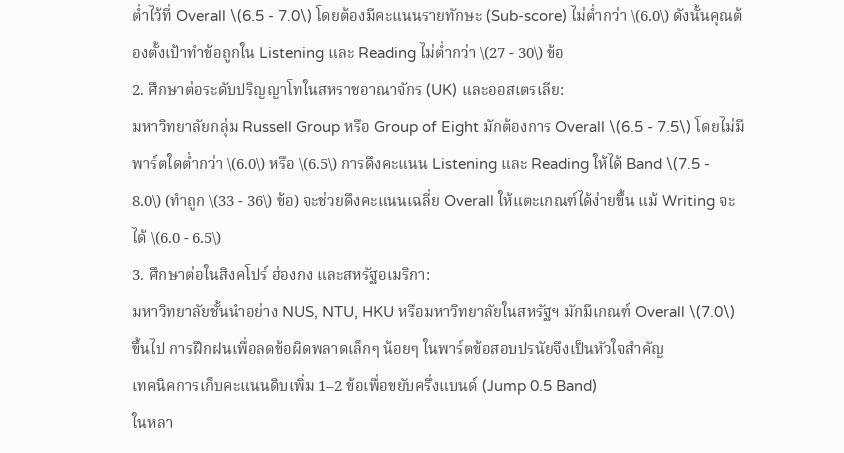ต่ำไว้ที่ Overall \(6.5 - 7.0\) โดยต้องมีคะแนนรายทักษะ (Sub-score) ไม่ต่ำกว่า \(6.0\) ดังนั้นคุณต้องตั้งเป้าทำข้อถูกใน Listening และ Reading ไม่ต่ำกว่า \(27 - 30\) ข้อ
2. ศึกษาต่อระดับปริญญาโทในสหราชอาณาจักร (UK) และออสเตรเลีย:
มหาวิทยาลัยกลุ่ม Russell Group หรือ Group of Eight มักต้องการ Overall \(6.5 - 7.5\) โดยไม่มีพาร์ตใดต่ำกว่า \(6.0\) หรือ \(6.5\) การดึงคะแนน Listening และ Reading ให้ได้ Band \(7.5 - 8.0\) (ทำถูก \(33 - 36\) ข้อ) จะช่วยดึงคะแนนเฉลี่ย Overall ให้แตะเกณฑ์ได้ง่ายขึ้น แม้ Writing จะได้ \(6.0 - 6.5\)
3. ศึกษาต่อในสิงคโปร์ ฮ่องกง และสหรัฐอเมริกา:
มหาวิทยาลัยชั้นนำอย่าง NUS, NTU, HKU หรือมหาวิทยาลัยในสหรัฐฯ มักมีเกณฑ์ Overall \(7.0\) ขึ้นไป การฝึกฝนเพื่อลดข้อผิดพลาดเล็กๆ น้อยๆ ในพาร์ตข้อสอบปรนัยจึงเป็นหัวใจสำคัญ
เทคนิคการเก็บคะแนนดิบเพิ่ม 1–2 ข้อเพื่อขยับครึ่งแบนด์ (Jump 0.5 Band)
ในหลา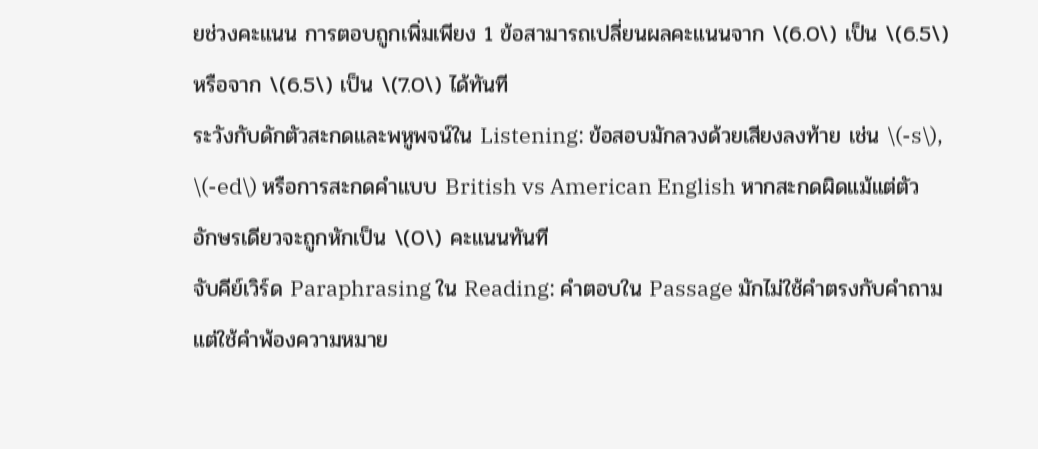ยช่วงคะแนน การตอบถูกเพิ่มเพียง 1 ข้อสามารถเปลี่ยนผลคะแนนจาก \(6.0\) เป็น \(6.5\) หรือจาก \(6.5\) เป็น \(7.0\) ได้ทันที
ระวังกับดักตัวสะกดและพหูพจน์ใน Listening: ข้อสอบมักลวงด้วยเสียงลงท้าย เช่น \(-s\), \(-ed\) หรือการสะกดคำแบบ British vs American English หากสะกดผิดแม้แต่ตัวอักษรเดียวจะถูกหักเป็น \(0\) คะแนนทันที
จับคีย์เวิร์ด Paraphrasing ใน Reading: คำตอบใน Passage มักไม่ใช้คำตรงกับคำถาม แต่ใช้คำพ้องความหมาย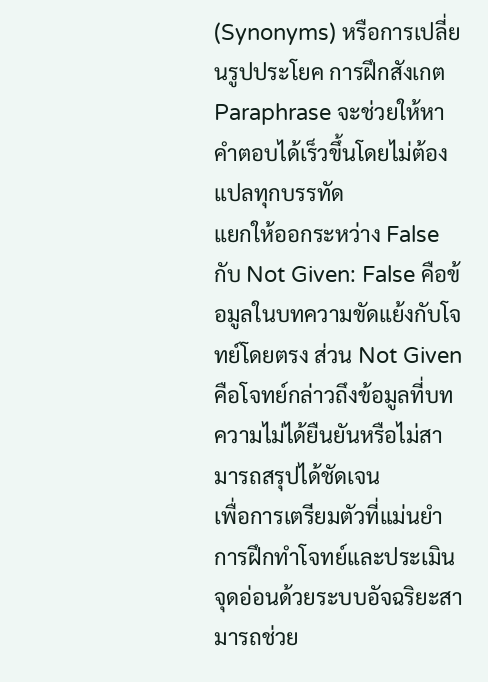(Synonyms) หรือการเปลี่ยนรูปประโยค การฝึกสังเกต Paraphrase จะช่วยให้หาคำตอบได้เร็วขึ้นโดยไม่ต้องแปลทุกบรรทัด
แยกให้ออกระหว่าง False กับ Not Given: False คือข้อมูลในบทความขัดแย้งกับโจทย์โดยตรง ส่วน Not Given คือโจทย์กล่าวถึงข้อมูลที่บทความไม่ได้ยืนยันหรือไม่สามารถสรุปได้ชัดเจน
เพื่อการเตรียมตัวที่แม่นยำ การฝึกทำโจทย์และประเมินจุดอ่อนด้วยระบบอัจฉริยะสามารถช่วย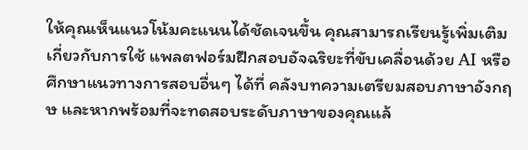ให้คุณเห็นแนวโน้มคะแนนได้ชัดเจนขึ้น คุณสามารถเรียนรู้เพิ่มเติมเกี่ยวกับการใช้ แพลตฟอร์มฝึกสอบอัจฉริยะที่ขับเคลื่อนด้วย AI หรือศึกษาแนวทางการสอบอื่นๆ ได้ที่ คลังบทความเตรียมสอบภาษาอังกฤษ และหากพร้อมที่จะทดสอบระดับภาษาของคุณแล้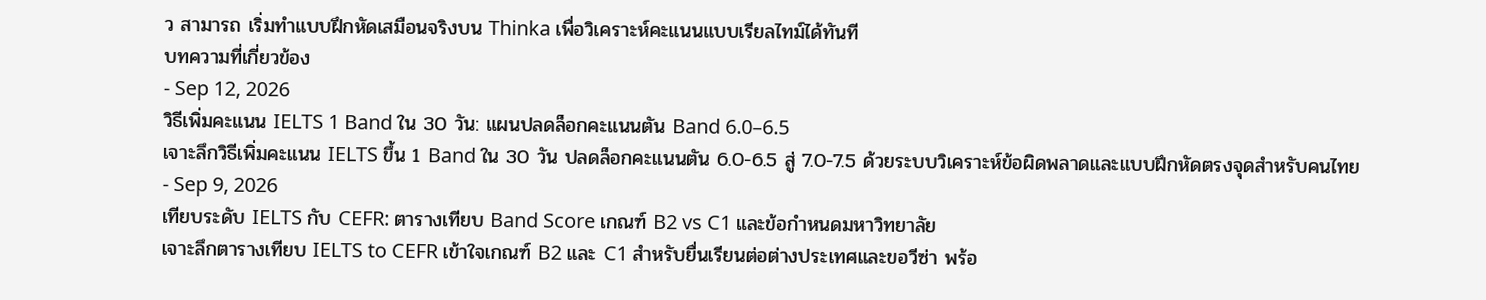ว สามารถ เริ่มทำแบบฝึกหัดเสมือนจริงบน Thinka เพื่อวิเคราะห์คะแนนแบบเรียลไทม์ได้ทันที
บทความที่เกี่ยวข้อง
- Sep 12, 2026
วิธีเพิ่มคะแนน IELTS 1 Band ใน 30 วัน: แผนปลดล็อกคะแนนตัน Band 6.0–6.5
เจาะลึกวิธีเพิ่มคะแนน IELTS ขึ้น 1 Band ใน 30 วัน ปลดล็อกคะแนนตัน 6.0-6.5 สู่ 7.0-7.5 ด้วยระบบวิเคราะห์ข้อผิดพลาดและแบบฝึกหัดตรงจุดสำหรับคนไทย
- Sep 9, 2026
เทียบระดับ IELTS กับ CEFR: ตารางเทียบ Band Score เกณฑ์ B2 vs C1 และข้อกำหนดมหาวิทยาลัย
เจาะลึกตารางเทียบ IELTS to CEFR เข้าใจเกณฑ์ B2 และ C1 สำหรับยื่นเรียนต่อต่างประเทศและขอวีซ่า พร้อ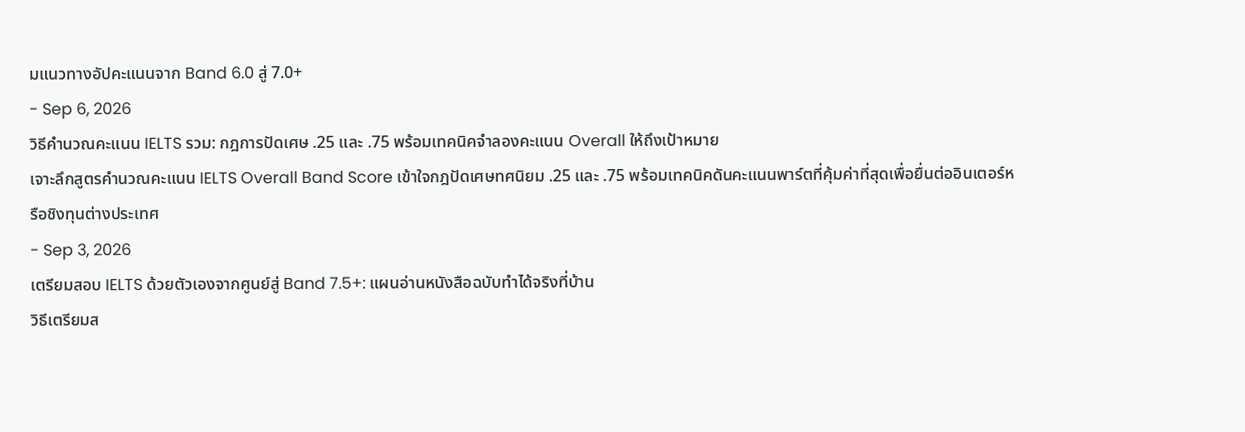มแนวทางอัปคะแนนจาก Band 6.0 สู่ 7.0+
- Sep 6, 2026
วิธีคำนวณคะแนน IELTS รวม: กฎการปัดเศษ .25 และ .75 พร้อมเทคนิคจำลองคะแนน Overall ให้ถึงเป้าหมาย
เจาะลึกสูตรคำนวณคะแนน IELTS Overall Band Score เข้าใจกฎปัดเศษทศนิยม .25 และ .75 พร้อมเทคนิคดันคะแนนพาร์ตที่คุ้มค่าที่สุดเพื่อยื่นต่ออินเตอร์หรือชิงทุนต่างประเทศ
- Sep 3, 2026
เตรียมสอบ IELTS ด้วยตัวเองจากศูนย์สู่ Band 7.5+: แผนอ่านหนังสือฉบับทำได้จริงที่บ้าน
วิธีเตรียมส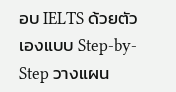อบ IELTS ด้วยตัวเองแบบ Step-by-Step วางแผน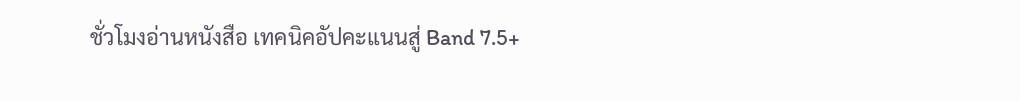ชั่วโมงอ่านหนังสือ เทคนิคอัปคะแนนสู่ Band 7.5+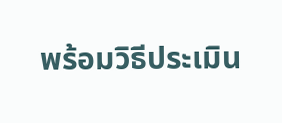พร้อมวิธีประเมิน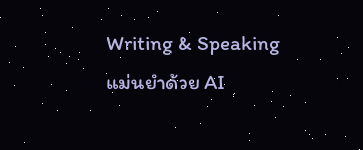Writing & Speaking แม่นยำด้วย AI